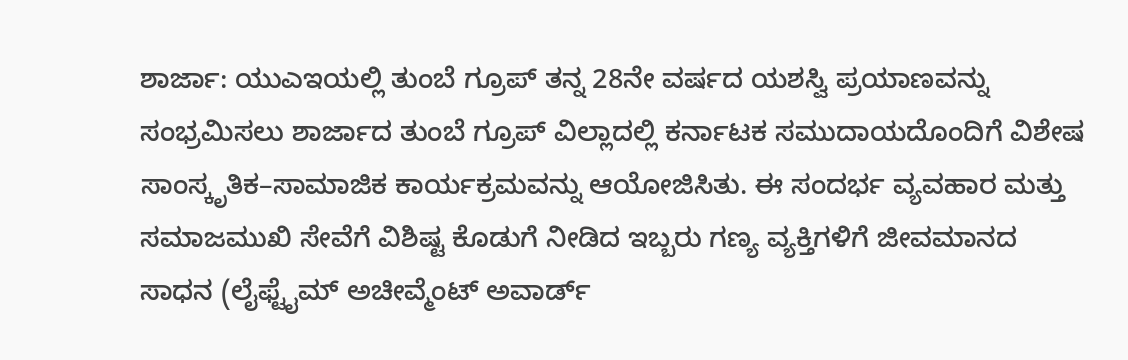ಶಾರ್ಜಾ: ಯುಎಇಯಲ್ಲಿ ತುಂಬೆ ಗ್ರೂಪ್ ತನ್ನ 28ನೇ ವರ್ಷದ ಯಶಸ್ವಿ ಪ್ರಯಾಣವನ್ನು ಸಂಭ್ರಮಿಸಲು ಶಾರ್ಜಾದ ತುಂಬೆ ಗ್ರೂಪ್ ವಿಲ್ಲಾದಲ್ಲಿ ಕರ್ನಾಟಕ ಸಮುದಾಯದೊಂದಿಗೆ ವಿಶೇಷ ಸಾಂಸ್ಕೃತಿಕ–ಸಾಮಾಜಿಕ ಕಾರ್ಯಕ್ರಮವನ್ನು ಆಯೋಜಿಸಿತು. ಈ ಸಂದರ್ಭ ವ್ಯವಹಾರ ಮತ್ತು ಸಮಾಜಮುಖಿ ಸೇವೆಗೆ ವಿಶಿಷ್ಟ ಕೊಡುಗೆ ನೀಡಿದ ಇಬ್ಬರು ಗಣ್ಯ ವ್ಯಕ್ತಿಗಳಿಗೆ ಜೀವಮಾನದ ಸಾಧನ (ಲೈಫ್ಟೈಮ್ ಅಚೀವ್ಮೆಂಟ್ ಅವಾರ್ಡ್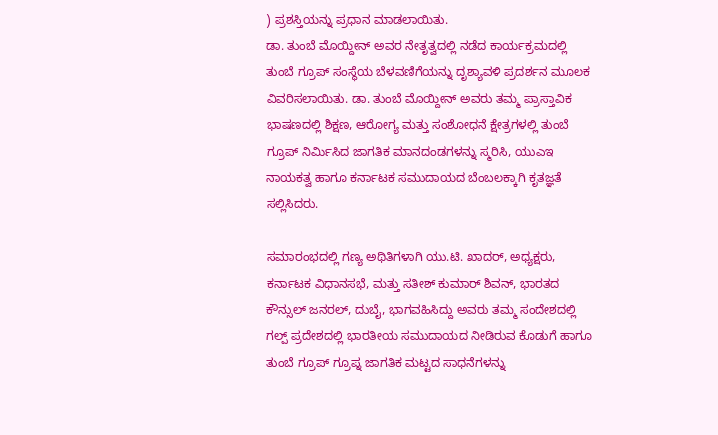) ಪ್ರಶಸ್ತಿಯನ್ನು ಪ್ರಧಾನ ಮಾಡಲಾಯಿತು.
ಡಾ. ತುಂಬೆ ಮೊಯ್ದೀನ್ ಅವರ ನೇತೃತ್ವದಲ್ಲಿ ನಡೆದ ಕಾರ್ಯಕ್ರಮದಲ್ಲಿ ತುಂಬೆ ಗ್ರೂಪ್ ಸಂಸ್ಥೆಯ ಬೆಳವಣಿಗೆಯನ್ನು ದೃಶ್ಯಾವಳಿ ಪ್ರದರ್ಶನ ಮೂಲಕ ವಿವರಿಸಲಾಯಿತು. ಡಾ. ತುಂಬೆ ಮೊಯ್ದೀನ್ ಅವರು ತಮ್ಮ ಪ್ರಾಸ್ತಾವಿಕ ಭಾಷಣದಲ್ಲಿ ಶಿಕ್ಷಣ, ಆರೋಗ್ಯ ಮತ್ತು ಸಂಶೋಧನೆ ಕ್ಷೇತ್ರಗಳಲ್ಲಿ ತುಂಬೆ ಗ್ರೂಪ್ ನಿರ್ಮಿಸಿದ ಜಾಗತಿಕ ಮಾನದಂಡಗಳನ್ನು ಸ್ಮರಿಸಿ, ಯುಎಇ ನಾಯಕತ್ವ ಹಾಗೂ ಕರ್ನಾಟಕ ಸಮುದಾಯದ ಬೆಂಬಲಕ್ಕಾಗಿ ಕೃತಜ್ಞತೆ ಸಲ್ಲಿಸಿದರು.

ಸಮಾರಂಭದಲ್ಲಿ ಗಣ್ಯ ಅಥಿತಿಗಳಾಗಿ ಯು.ಟಿ. ಖಾದರ್, ಅಧ್ಯಕ್ಷರು, ಕರ್ನಾಟಕ ವಿಧಾನಸಭೆ, ಮತ್ತು ಸತೀಶ್ ಕುಮಾರ್ ಶಿವನ್, ಭಾರತದ ಕೌನ್ಸುಲ್ ಜನರಲ್, ದುಬೈ, ಭಾಗವಹಿಸಿದ್ದು ಅವರು ತಮ್ಮ ಸಂದೇಶದಲ್ಲಿ ಗಲ್ಪ್ ಪ್ರದೇಶದಲ್ಲಿ ಭಾರತೀಯ ಸಮುದಾಯದ ನೀಡಿರುವ ಕೊಡುಗೆ ಹಾಗೂ ತುಂಬೆ ಗ್ರೂಪ್ ಗ್ರೂಪ್ನ ಜಾಗತಿಕ ಮಟ್ಟದ ಸಾಧನೆಗಳನ್ನು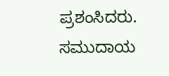ಪ್ರಶಂಸಿದರು.
ಸಮುದಾಯ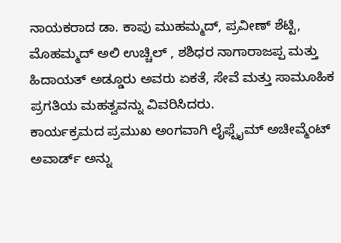ನಾಯಕರಾದ ಡಾ. ಕಾಪು ಮುಹಮ್ಮದ್, ಪ್ರವೀಣ್ ಶೆಟ್ಟಿ, ಮೊಹಮ್ಮದ್ ಅಲಿ ಉಚ್ಚಿಲ್ , ಶಶಿಧರ ನಾಗಾರಾಜಪ್ಪ ಮತ್ತು ಹಿದಾಯತ್ ಅಡ್ಡೂರು ಅವರು ಏಕತೆ, ಸೇವೆ ಮತ್ತು ಸಾಮೂಹಿಕ ಪ್ರಗತಿಯ ಮಹತ್ವವನ್ನು ವಿವರಿಸಿದರು.
ಕಾರ್ಯಕ್ರಮದ ಪ್ರಮುಖ ಅಂಗವಾಗಿ ಲೈಫ್ಟೈಮ್ ಅಚೀವ್ಮೆಂಟ್ ಅವಾರ್ಡ್ ಅನ್ನು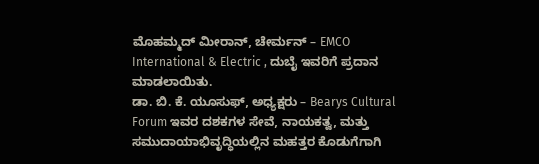ಮೊಹಮ್ಮದ್ ಮೀರಾನ್, ಚೇರ್ಮನ್ – EMCO International & Electric , ದುಬೈ ಇವರಿಗೆ ಪ್ರದಾನ ಮಾಡಲಾಯಿತು.
ಡಾ. ಬಿ. ಕೆ. ಯೂಸುಫ್, ಅಧ್ಯಕ್ಷರು – Bearys Cultural Forum ಇವರ ದಶಕಗಳ ಸೇವೆ, ನಾಯಕತ್ವ, ಮತ್ತು ಸಮುದಾಯಾಭಿವೃದ್ಧಿಯಲ್ಲಿನ ಮಹತ್ತರ ಕೊಡುಗೆಗಾಗಿ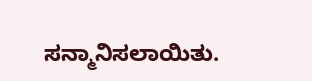ಸನ್ಮಾನಿಸಲಾಯಿತು.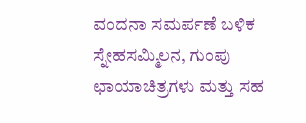ವಂದನಾ ಸಮರ್ಪಣೆ ಬಳಿಕ ಸ್ನೇಹಸಮ್ಮಿಲನ, ಗುಂಪು ಛಾಯಾಚಿತ್ರಗಳು ಮತ್ತು ಸಹ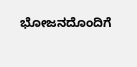ಭೋಜನದೊಂದಿಗೆ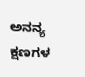ಅನನ್ಯ ಕ್ಷಣಗಳ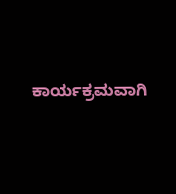ಕಾರ್ಯಕ್ರಮವಾಗಿ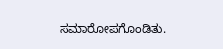ಸಮಾರೋಪಗೊಂಡಿತು.